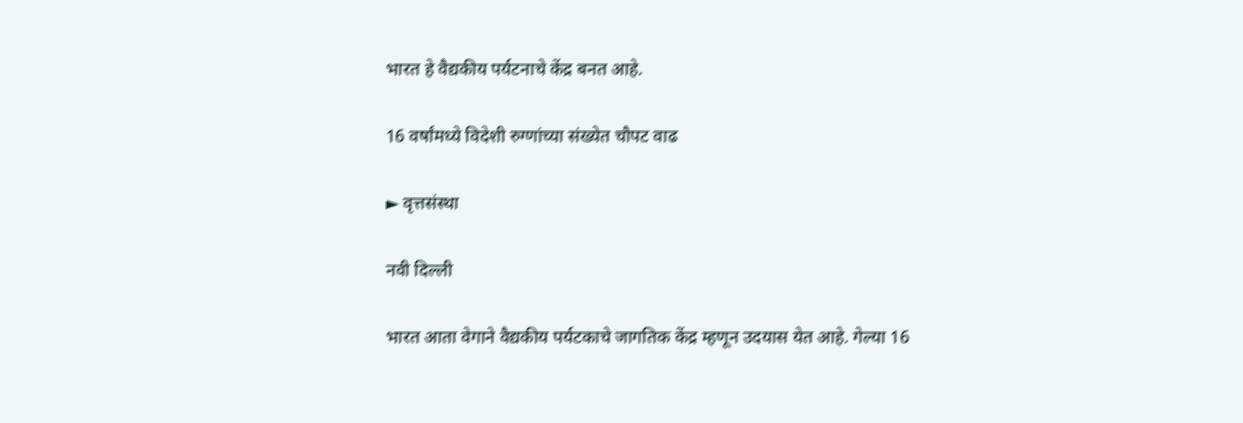भारत हे वैद्यकीय पर्यटनाचे केंद्र बनत आहे.

16 वर्षांमध्ये विदेशी रुग्णांच्या संख्येत चौपट वाढ

► वृत्तसंस्था

नवी दिल्ली

भारत आता वेगाने वैद्यकीय पर्यटकाचे जागतिक केंद्र म्हणून उदयास येत आहे. गेल्या 16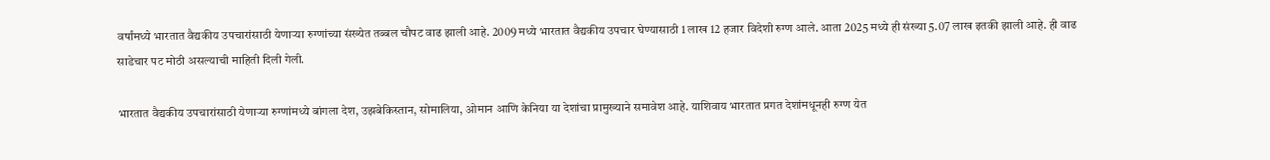वर्षांमध्ये भारतात वैद्यकीय उपचारांसाठी येणाऱ्या रुग्णांच्या संख्येत तब्बल चौपट वाढ झाली आहे. 2009 मध्ये भारतात वैद्यकीय उपचार घेण्यासाठी 1 लाख 12 हजार विदेशी रुग्ण आले. आता 2025 मध्ये ही संख्या 5.07 लाख इतकी झाली आहे. ही वाढ साडेचार पट मोठी असल्याची माहिती दिली गेली.

भारतात वैद्यकीय उपचारांसाठी येणाऱ्या रुग्णांमध्ये बांगला देश, उझबेकिस्तान, सोमालिया, ओमान आणि केनिया या देशांचा प्रामुख्याने समावेश आहे. याशिवाय भारतात प्रगत देशांमधूनही रुग्ण येत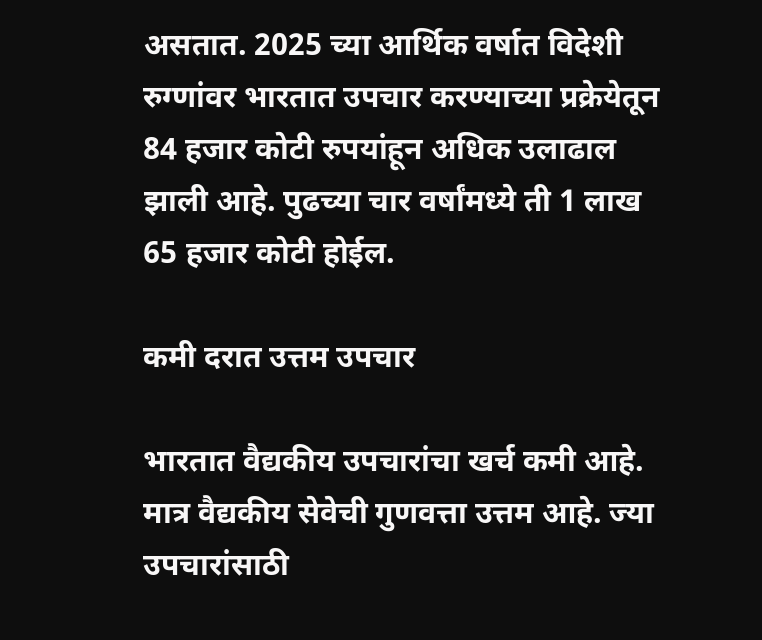असतात. 2025 च्या आर्थिक वर्षात विदेशी रुग्णांवर भारतात उपचार करण्याच्या प्रक्रेयेतून 84 हजार कोटी रुपयांहून अधिक उलाढाल झाली आहे. पुढच्या चार वर्षांमध्ये ती 1 लाख 65 हजार कोटी होईल.

कमी दरात उत्तम उपचार

भारतात वैद्यकीय उपचारांचा खर्च कमी आहे. मात्र वैद्यकीय सेवेची गुणवत्ता उत्तम आहे. ज्या उपचारांसाठी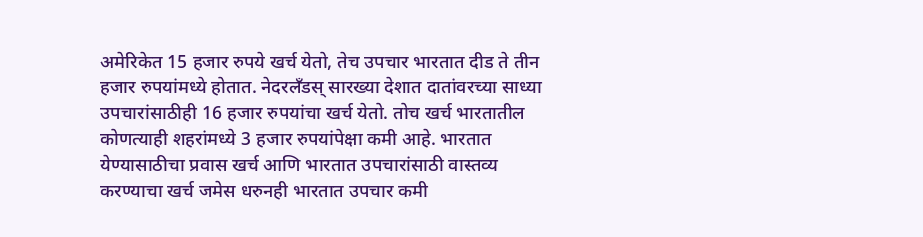अमेरिकेत 15 हजार रुपये खर्च येतो, तेच उपचार भारतात दीड ते तीन हजार रुपयांमध्ये होतात. नेदरलँडस् सारख्या देशात दातांवरच्या साध्या उपचारांसाठीही 16 हजार रुपयांचा खर्च येतो. तोच खर्च भारतातील कोणत्याही शहरांमध्ये 3 हजार रुपयांपेक्षा कमी आहे. भारतात येण्यासाठीचा प्रवास खर्च आणि भारतात उपचारांसाठी वास्तव्य करण्याचा खर्च जमेस धरुनही भारतात उपचार कमी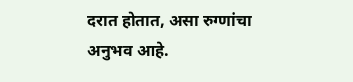दरात होतात, असा रुग्णांचा अनुभव आहे.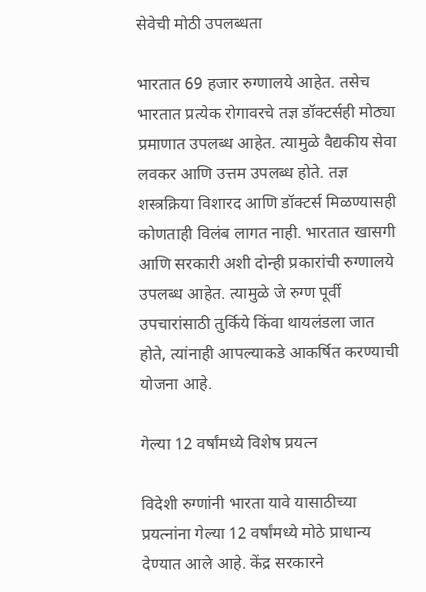सेवेची मोठी उपलब्धता

भारतात 69 हजार रुग्णालये आहेत. तसेच भारतात प्रत्येक रोगावरचे तज्ञ डॉक्टर्सही मोठ्या प्रमाणात उपलब्ध आहेत. त्यामुळे वैद्यकीय सेवा लवकर आणि उत्तम उपलब्ध होते. तज्ञ शस्त्रक्रिया विशारद आणि डॉक्टर्स मिळण्यासही कोणताही विलंब लागत नाही. भारतात खासगी आणि सरकारी अशी दोन्ही प्रकारांची रुग्णालये उपलब्ध आहेत. त्यामुळे जे रुग्ण पूर्वी उपचारांसाठी तुर्किये किंवा थायलंडला जात होते, त्यांनाही आपल्याकडे आकर्षित करण्याची योजना आहे.

गेल्या 12 वर्षांमध्ये विशेष प्रयत्न

विदेशी रुग्णांनी भारता यावे यासाठीच्या प्रयत्नांना गेल्या 12 वर्षांमध्ये मोठे प्राधान्य देण्यात आले आहे. केंद्र सरकारने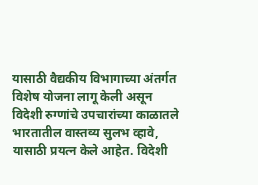यासाठी वैद्यकीय विभागाच्या अंतर्गत विशेष योजना लागू केली असून विदेशी रुग्णांचे उपचारांच्या काळातले भारतातील वास्तव्य सुलभ व्हावे, यासाठी प्रयत्न केले आहेत. विदेशी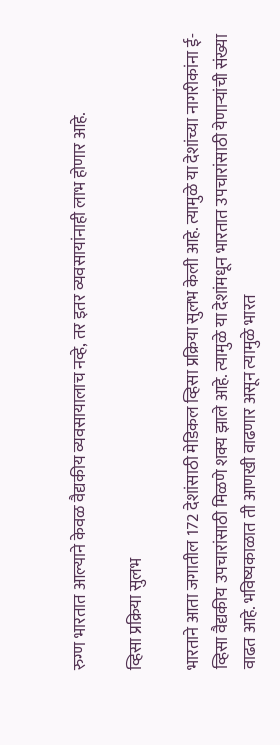रुग्ण भारतात आल्याने केवळ वैद्यकीय व्यवसायालाच नव्हे, तर इतर व्यवसायांनाही लाभ होणार आहे.

व्हिसा प्रक्रिया सुलभ

भारताने आता जगातील 172 देशांसाठी मेडिकल व्हिसा प्रक्रिया सुलभ केली आहे. त्यामुळे या देशांच्या नागरीकांना ई-व्हिसा वैद्यकीय उपचारांसाठी मिळणे शक्य झाले आहे. त्यामुळे या देशांमधून भारतात उपचारांसाठी येणाऱ्यांची संख्या वाढत आहे. भविष्यकाळात ती आणखी वाढणार असून त्यामुळे भारत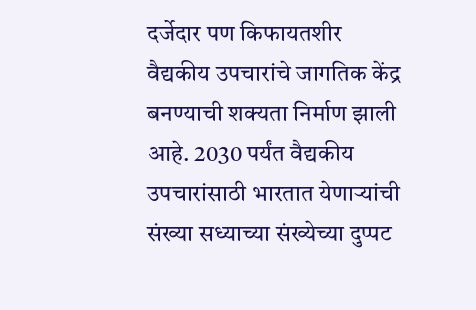दर्जेदार पण किफायतशीर वैद्यकीय उपचारांचे जागतिक केंद्र बनण्याची शक्यता निर्माण झाली आहे. 2030 पर्यंत वैद्यकीय उपचारांसाठी भारतात येणाऱ्यांची संख्या सध्याच्या संख्येच्या दुप्पट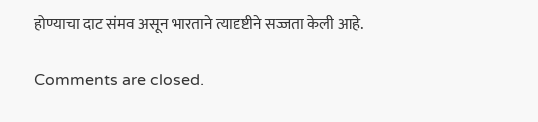होण्याचा दाट संमव असून भारताने त्यादृष्टीने सज्जता केली आहे.

Comments are closed.